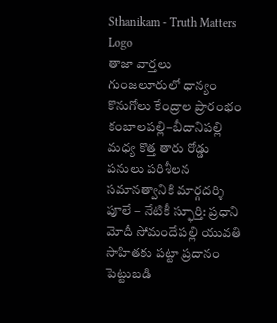Sthanikam - Truth Matters
Logo
తాజా వార్తలు
గుంజలూరులో ధాన్యం కొనుగోలు కేంద్రాల ప్రారంభం కంబాలపల్లి–బీదానిపల్లి మధ్య కొత్త తారు రోడ్డు పనులు పరిశీలన సమానత్వానికి మార్గదర్శి పూలే – నేటికీ స్ఫూర్తి: ప్రధాని మోదీ సోమందేపల్లి యువతి సాహితకు పట్టా ప్రదానం పెట్టుబడి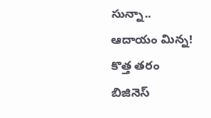సున్నా.. ఆదాయం మిన్న! కొత్త తరం బిజినెస్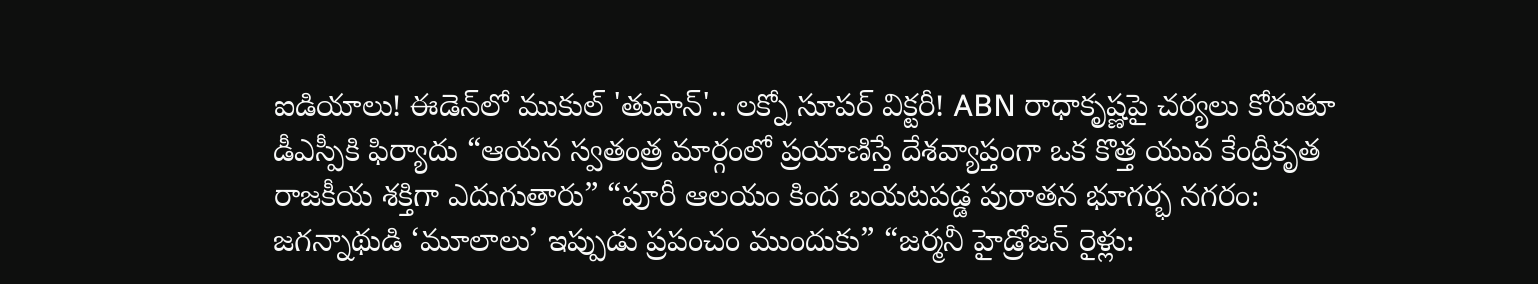ఐడియాలు! ఈడెన్‌లో ముకుల్ 'తుపాన్'.. లక్నో సూపర్ విక్టరీ! ABN రాధాకృష్ణపై చర్యలు కోరుతూ డీఎస్పీకి ఫిర్యాదు “ఆయన స్వతంత్ర మార్గంలో ప్రయాణిస్తే దేశవ్యాప్తంగా ఒక కొత్త యువ కేంద్రీకృత రాజకీయ శక్తిగా ఎదుగుతారు” “పూరీ ఆలయం కింద బయటపడ్డ పురాతన భూగర్భ నగరం: జగన్నాథుడి ‘మూలాలు’ ఇప్పుడు ప్రపంచం ముందుకు” “జర్మనీ హైడ్రోజన్ రైళ్లు: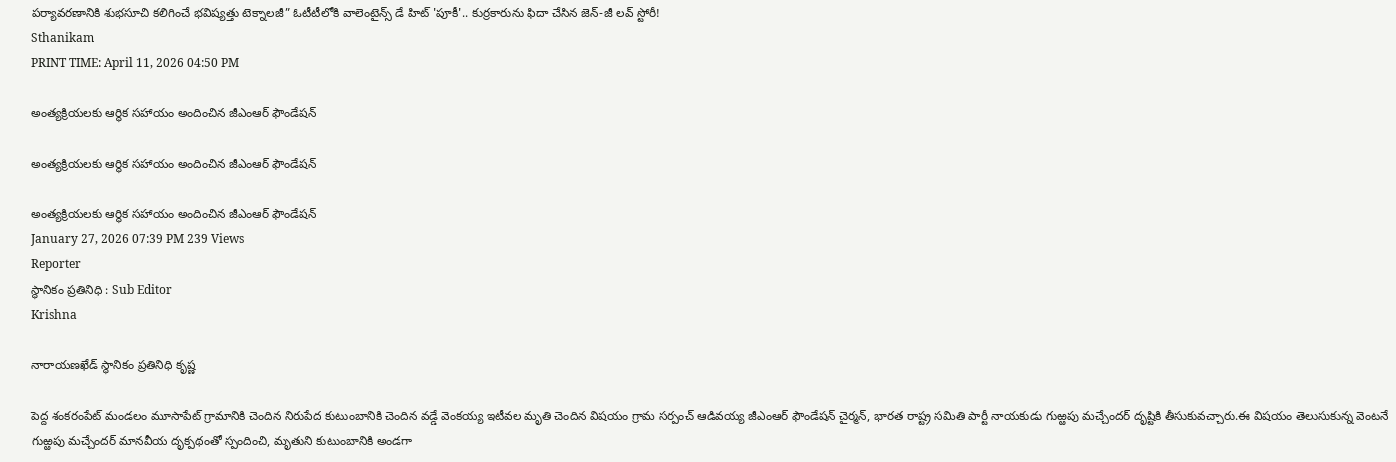పర్యావరణానికి శుభసూచి కలిగించే భవిష్యత్తు టెక్నాలజీ” ఓటీటీలోకి వాలెంటైన్స్ డే హిట్ 'పూకీ'.. కుర్రకారును ఫిదా చేసిన జెన్-జీ లవ్ స్టోరీ!
Sthanikam
PRINT TIME: April 11, 2026 04:50 PM

అంత్యక్రియలకు ఆర్థిక సహాయం అందించిన జీఎంఆర్ ఫౌండేషన్

అంత్యక్రియలకు ఆర్థిక సహాయం అందించిన జీఎంఆర్ ఫౌండేషన్

అంత్యక్రియలకు ఆర్థిక సహాయం అందించిన జీఎంఆర్ ఫౌండేషన్
January 27, 2026 07:39 PM 239 Views
Reporter
స్థానికం ప్రతినిధి : Sub Editor
Krishna

నారాయణఖేడ్ స్థానికం ప్రతినిధి కృష్ణ

పెద్ద శంకరంపేట్ మండలం మూసాపేట్ గ్రామానికి చెందిన నిరుపేద కుటుంబానికి చెందిన వడ్డే వెంకయ్య ఇటీవల మృతి చెందిన విషయం గ్రామ సర్పంచ్ ఆడివయ్య జీఎంఆర్ ఫౌండేషన్ చైర్మన్, భారత రాష్ట్ర సమితి పార్టీ నాయకుడు గుఱ్ఱపు మచ్చేందర్ దృష్టికి తీసుకువచ్చారు.ఈ విషయం తెలుసుకున్న వెంటనే గుఱ్ఱపు మచ్చేందర్ మానవీయ దృక్పథంతో స్పందించి, మృతుని కుటుంబానికి అండగా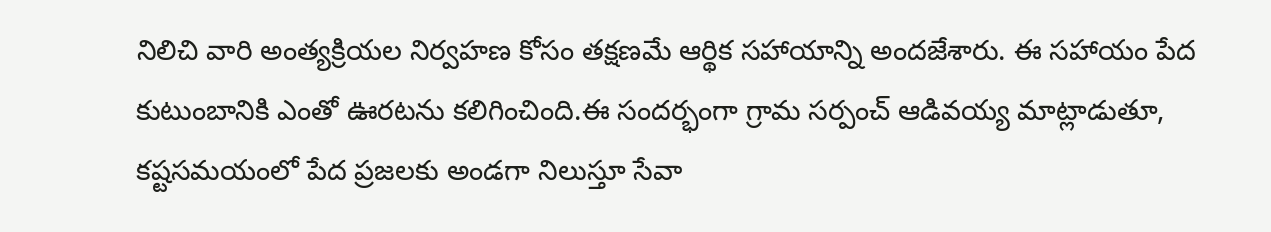నిలిచి వారి అంత్యక్రియల నిర్వహణ కోసం తక్షణమే ఆర్థిక సహాయాన్ని అందజేశారు. ఈ సహాయం పేద కుటుంబానికి ఎంతో ఊరటను కలిగించింది.ఈ సందర్భంగా గ్రామ సర్పంచ్ ఆడివయ్య మాట్లాడుతూ, కష్టసమయంలో పేద ప్రజలకు అండగా నిలుస్తూ సేవా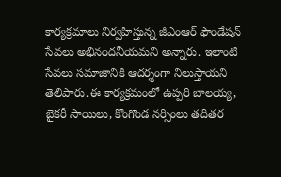కార్యక్రమాలు నిర్వహిస్తున్న జీఎంఆర్ ఫౌండేషన్ సేవలు అభినందనీయమని అన్నారు. ఇలాంటి సేవలు సమాజానికి ఆదర్శంగా నిలుస్తాయని తెలిపారు.ఈ కార్యక్రమంలో ఉప్పరి బాలయ్య, బైకరీ సాయిలు, కొంగొండ నర్సింలు తదితర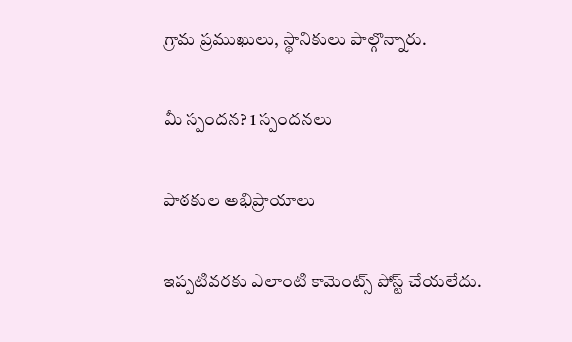గ్రామ ప్రముఖులు, స్థానికులు పాల్గొన్నారు.

మీ స్పందన? 1 స్పందనలు

పాఠకుల అభిప్రాయాలు

ఇప్పటివరకు ఎలాంటి కామెంట్స్ పోస్ట్ చేయలేదు.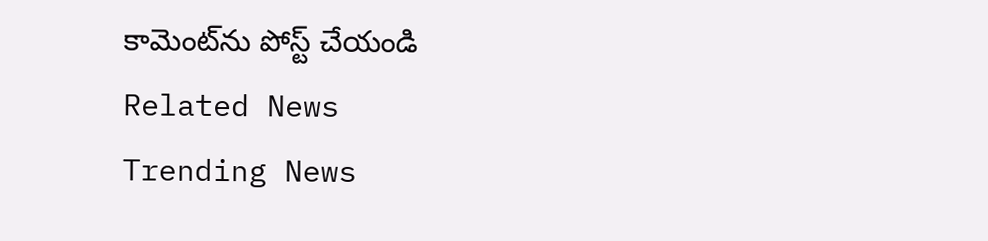కామెంట్‌ను పోస్ట్ చేయండి
Related News
Trending News